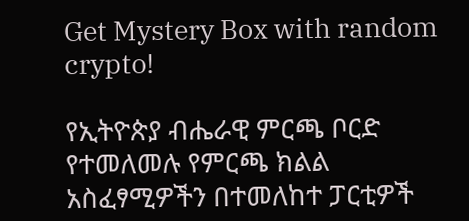Get Mystery Box with random crypto!

የኢትዮጵያ ብሔራዊ ምርጫ ቦርድ የተመለመሉ የምርጫ ክልል አስፈፃሚዎችን በተመለከተ ፓርቲዎች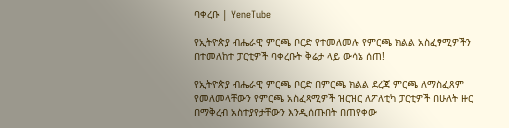ባቀረቡ | YeneTube

የኢትዮጵያ ብሔራዊ ምርጫ ቦርድ የተመለመሉ የምርጫ ክልል አስፈፃሚዎችን በተመለከተ ፓርቲዎች ባቀረቡት ቅሬታ ላይ ውሳኔ ሰጠ!

የኢትዮጵያ ብሔራዊ ምርጫ ቦርድ በምርጫ ክልል ደረጃ ምርጫ ለማስፈጸም የመለመላቸውን የምርጫ አስፈጻሚዎች ዝርዝር ለፖለቲካ ፓርቲዎች በሁለት ዙር በማቅረብ አስተያየታቸውን እንዲሰጡበት በጠየቀው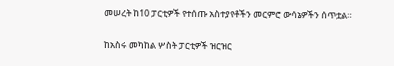መሠረት ከ10 ፓርቲዎች የተሰጡ አስተያየቶችን መርምሮ ውሳኔዎችን ሰጥቷል።

ከአስሩ መካከል ሦስት ፓርቲዎች ዝርዝር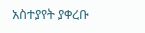አስተያየት ያቀረቡ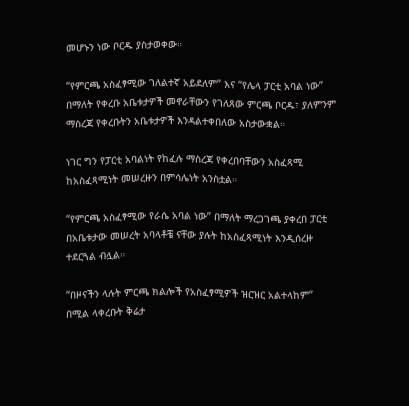መሆኑን ነው ቦርዱ ያስታወቀው።

“የምርጫ አስፈፃሚው ገለልተኛ አይደለም” እና “የሌላ ፓርቲ አባል ነው” በማለት የቀረቡ አቤቱታዎች መኖራቸውን የገለጸው ምርጫ ቦርዱ፣ ያለምንም ማስረጃ የቀረቡትን አቤቱታዎች እንዳልተቀበለው አስታውቋል።

ነገር ግን የፓርቲ አባልነት የከፈሉ ማስረጃ የቀረበባቸውን አስፈጻሚ ከአስፈጻሚነት መሠረዙን በምሳሌነት አንስቷል።

“የምርጫ አስፈፃሚው የራሴ አባል ነው” በማለት ማረጋገጫ ያቀረበ ፓርቲ በአቤቱታው መሠረት አባላቶቼ ናቸው ያሉት ከአስፈጻሚነት እንዲሰረዙ ተደርጓል ብሏል።

“በዞናችን ላሉት ምርጫ ክልሎች የአስፈፃሚዎች ዝርዝር አልተላከም” በሚል ላቀረቡት ቅሬታ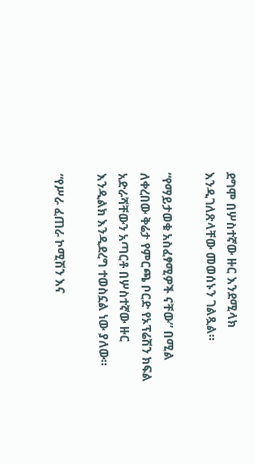ደግሞ በሦስተኛው ዙር እንደሚላክ እንዲገለጽላቸው መወሰኑን ገልጿል።

“የማይታወቁ አስፈፃሚዎች ናቸው” በሚል ለቀረበው ቅሬታ የምርጫ ቦርድ የኦፕሬሽን ክፍል አድራሻቸውን አጣርቶ በሦስተኛው ዙር እንዲልክ እንዲደረግ ተወስኗል ነው ያለው።

“የሥራ ፈጠራ ኮሚሽን እና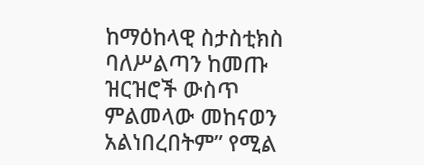ከማዕከላዊ ስታስቲክስ ባለሥልጣን ከመጡ ዝርዝሮች ውስጥ ምልመላው መከናወን አልነበረበትም” የሚል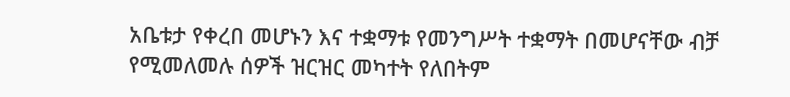አቤቱታ የቀረበ መሆኑን እና ተቋማቱ የመንግሥት ተቋማት በመሆናቸው ብቻ የሚመለመሉ ሰዎች ዝርዝር መካተት የለበትም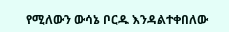የሚለውን ውሳኔ ቦርዱ እንዳልተቀበለው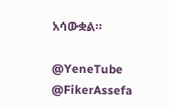አሳውቋል።

@YeneTube @FikerAssefa